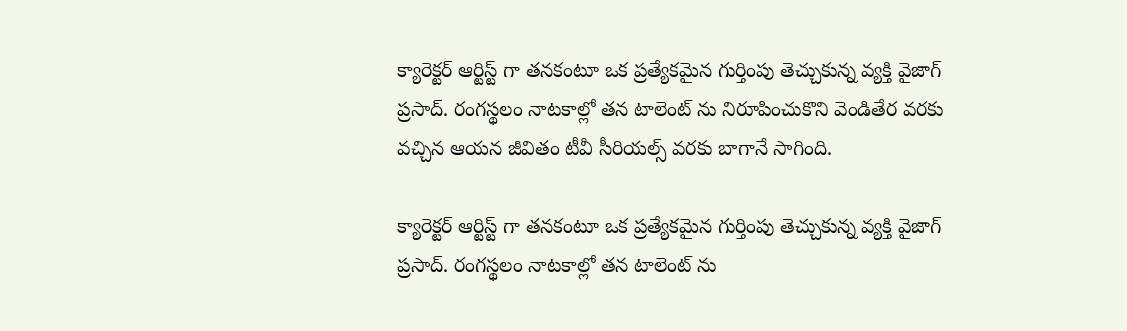క్యారెక్టర్ ఆర్టిస్ట్ గా తనకంటూ ఒక ప్రత్యేకమైన గుర్తింపు తెచ్చుకున్న వ్యక్తి వైజాగ్ ప్రసాద్. రంగస్థలం నాటకాల్లో తన టాలెంట్ ను నిరూపించుకొని వెండితేర వరకు వచ్చిన ఆయన జీవితం టీవీ సీరియల్స్ వరకు బాగానే సాగింది.

క్యారెక్టర్ ఆర్టిస్ట్ గా తనకంటూ ఒక ప్రత్యేకమైన గుర్తింపు తెచ్చుకున్న వ్యక్తి వైజాగ్ ప్రసాద్. రంగస్థలం నాటకాల్లో తన టాలెంట్ ను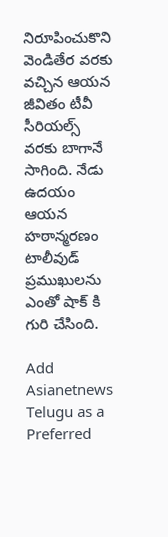నిరూపించుకొని వెండితేర వరకు వచ్చిన ఆయన జీవితం టీవీ సీరియల్స్ వరకు బాగానే సాగింది. నేడు ఉదయం ఆయన హఠాన్మరణం టాలీవుడ్ ప్రముఖులను ఎంతో షాక్ కి గురి చేసింది.

Add Asianetnews Telugu as a Preferred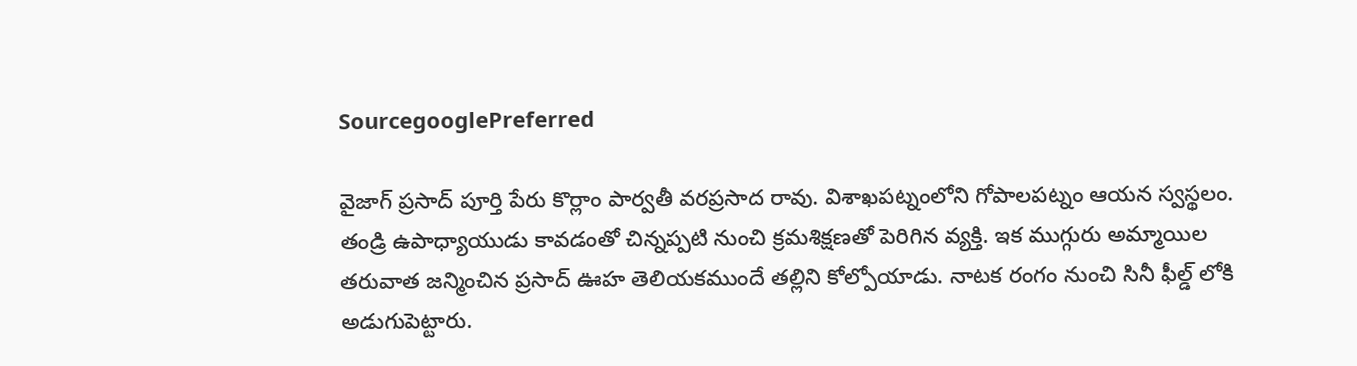SourcegooglePreferred

వైజాగ్ ప్రసాద్ పూర్తి పేరు కొర్లాం పార్వతీ వరప్రసాద రావు. విశాఖపట్నంలోని గోపాలపట్నం ఆయన స్వస్థలం. తండ్రి ఉపాధ్యాయుడు కావడంతో చిన్నప్పటి నుంచి క్రమశిక్షణతో పెరిగిన వ్యక్తి. ఇక ముగ్గురు అమ్మాయిల తరువాత జన్మించిన ప్రసాద్ ఊహ తెలియకముందే తల్లిని కోల్పోయాడు. నాటక రంగం నుంచి సినీ ఫీల్డ్ లోకి అడుగుపెట్టారు.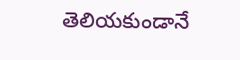తెలియకుండానే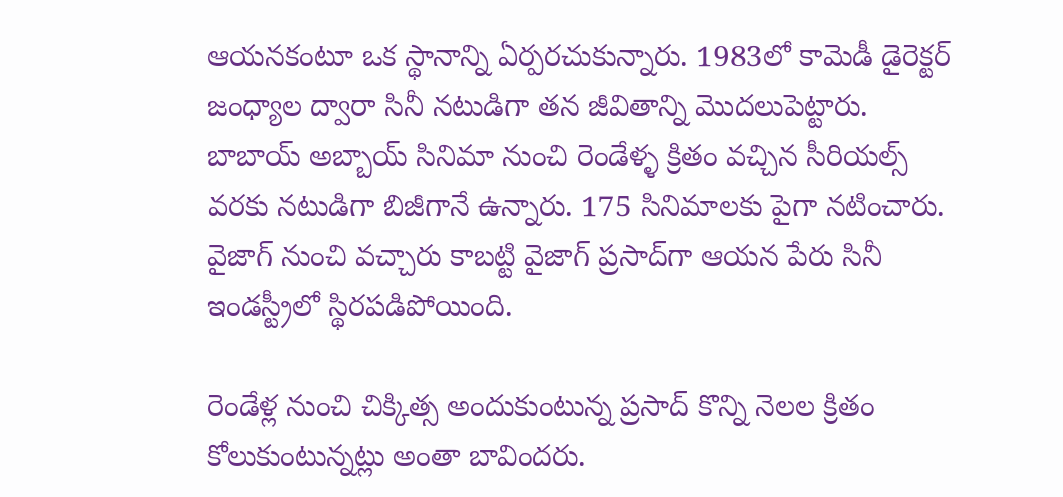ఆయనకంటూ ఒక స్థానాన్ని ఏర్పరచుకున్నారు. 1983లో కామెడీ డైరెక్టర్ జంధ్యాల ద్వారా సినీ నటుడిగా తన జీవితాన్ని మొదలుపెట్టారు. బాబాయ్ అబ్బాయ్ సినిమా నుంచి రెండేళ్ళ క్రితం వచ్చిన సీరియల్స్ వరకు నటుడిగా బిజీగానే ఉన్నారు. 175 సినిమాలకు పైగా నటించారు. వైజాగ్‌ నుంచి వచ్చారు కాబట్టి వైజాగ్‌ ప్రసాద్‌గా ఆయన పేరు సినీ ఇండస్ట్రీలో స్థిరపడిపోయింది.

రెండేళ్ల నుంచి చిక్కిత్స అందుకుంటున్న ప్రసాద్ కొన్ని నెలల క్రితం కోలుకుంటున్నట్లు అంతా బావిందరు.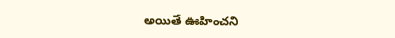అయితే ఊహించని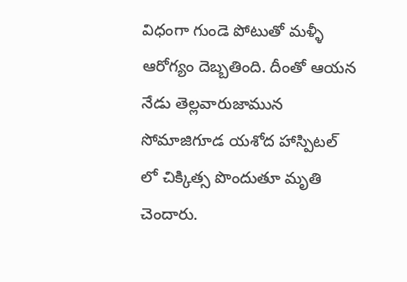విధంగా గుండె పోటుతో మళ్ళీ ఆరోగ్యం దెబ్బతింది. దీంతో ఆయన నేడు తెల్లవారుజామున సోమాజిగూడ యశోద హాస్పిటల్ లో చిక్కిత్స పొందుతూ మృతి చెందారు.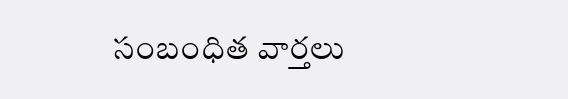సంబంధిత వార్తలు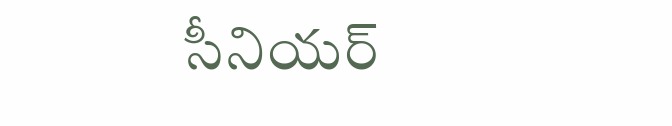సీనియర్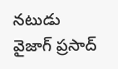నటుడు వైజాగ్ ప్రసాద్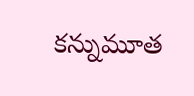కన్నుమూత